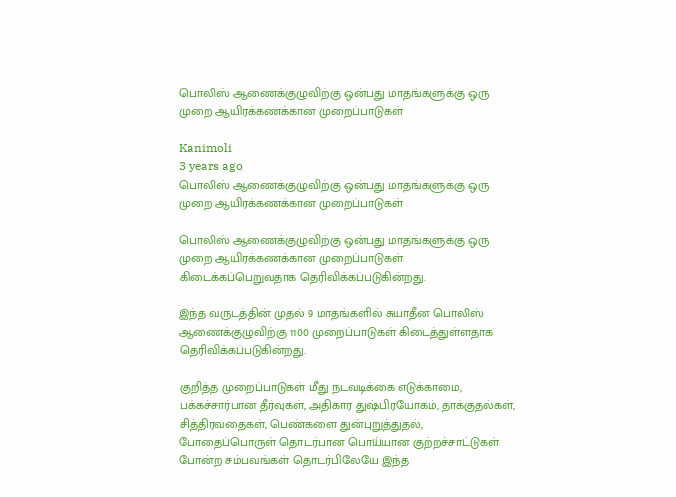பொலிஸ் ஆணைக்குழுவிற்கு ஒன்பது மாதங்களுக்கு ஒரு முறை ஆயிரக்கணக்கான முறைப்பாடுகள்

Kanimoli
3 years ago
பொலிஸ் ஆணைக்குழுவிற்கு ஒன்பது மாதங்களுக்கு ஒரு முறை ஆயிரக்கணக்கான முறைப்பாடுகள்

பொலிஸ் ஆணைக்குழுவிற்கு ஒன்பது மாதங்களுக்கு ஒரு முறை ஆயிரக்கணக்கான முறைப்பாடுகள் கிடைக்கப்பெறுவதாக தெரிவிக்கப்படுகின்றது.

இந்த வருடத்தின் முதல் 9 மாதங்களில் சுயாதீன பொலிஸ் ஆணைக்குழுவிற்கு 1100 முறைப்பாடுகள் கிடைத்துள்ளதாக தெரிவிக்கப்படுகின்றது.

குறித்த முறைப்பாடுகள் மீது நடவடிக்கை எடுக்காமை, பக்கச்சார்பான தீர்வுகள், அதிகார துஷ்பிரயோகம், தாக்குதல்கள், சித்திரவதைகள், பெண்களை துன்புறுத்துதல், போதைப்பொருள் தொடர்பான பொய்யான குற்றச்சாட்டுகள் போன்ற சம்பவங்கள் தொடர்பிலேயே இந்த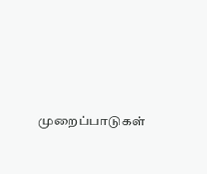முறைப்பாடுகள்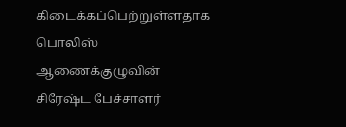கிடைக்கப்பெற்றுள்ளதாக பொலிஸ் ஆணைக்குழுவின் சிரேஷ்ட பேச்சாளர்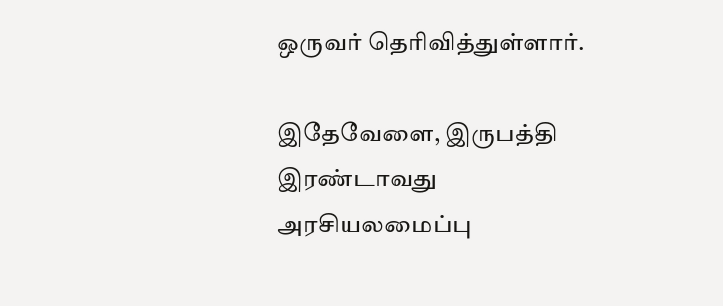ஒருவர் தெரிவித்துள்ளார்.

இதேவேளை, இருபத்தி இரண்டாவது அரசியலமைப்பு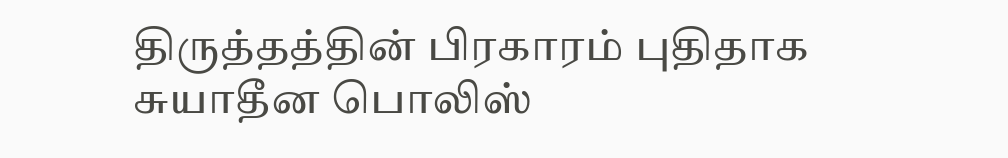திருத்தத்தின் பிரகாரம் புதிதாக சுயாதீன பொலிஸ்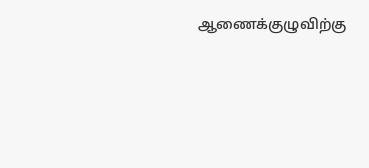ஆணைக்குழுவிற்கு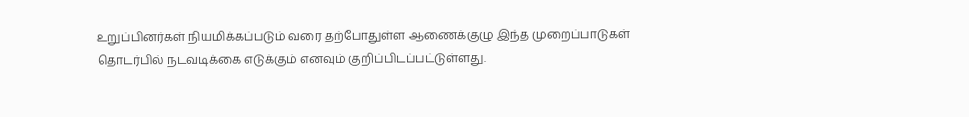உறுப்பினர்கள் நியமிக்கப்படும் வரை தற்போதுள்ள ஆணைக்குழு இந்த முறைப்பாடுகள் தொடர்பில் நடவடிக்கை எடுக்கும் எனவும் குறிப்பிடப்பட்டுள்ளது.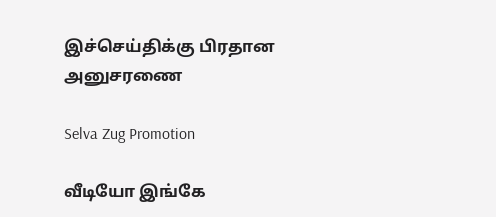இச்செய்திக்கு பிரதான அனுசரணை

Selva Zug Promotion

வீடியோ இங்கே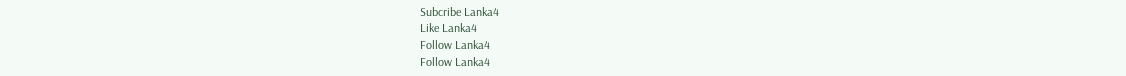Subcribe Lanka4
Like Lanka4
Follow Lanka4
Follow Lanka4